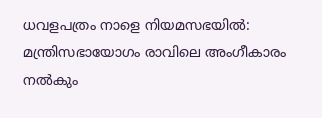ധവളപത്രം നാളെ നിയമസഭയിൽ: മന്ത്രിസഭായോഗം രാവിലെ അംഗീകാരം നൽകും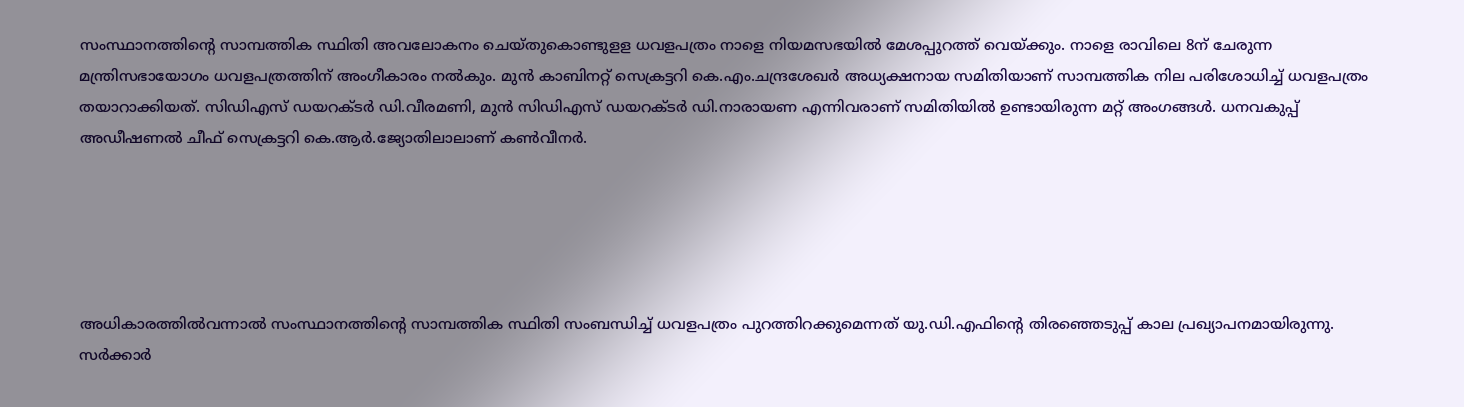സംസ്ഥാനത്തിന്റെ സാമ്പത്തിക സ്ഥിതി അവലോകനം ചെയ്തുകൊണ്ടുളള ധവളപത്രം നാളെ നിയമസഭയിൽ മേശപ്പുറത്ത് വെയ്ക്കും. നാളെ രാവിലെ 8ന് ചേരുന്ന മന്ത്രിസഭായോഗം ധവളപത്രത്തിന് അംഗീകാരം നൽകും. മുൻ കാബിനറ്റ് സെക്രട്ടറി കെ.എം.ചന്ദ്രശേഖർ അധ്യക്ഷനായ സമിതിയാണ് സാമ്പത്തിക നില പരിശോധിച്ച് ധവളപത്രം തയാറാക്കിയത്. സിഡിഎസ് ഡയറക്ടർ ഡി.വീരമണി, മുൻ സിഡിഎസ് ഡയറക്ടർ ഡി.നാരായണ എന്നിവരാണ് സമിതിയിൽ ഉണ്ടായിരുന്ന മറ്റ് അംഗങ്ങൾ. ധനവകുപ്പ് അഡീഷണൽ ചീഫ് സെക്രട്ടറി കെ.ആർ.ജ്യോതിലാലാണ് കൺവീനർ.





അധികാരത്തിൽവന്നാൽ സംസ്ഥാനത്തിന്റെ സാമ്പത്തിക സ്ഥിതി സംബന്ധിച്ച് ധവളപത്രം പുറത്തിറക്കുമെന്നത് യു.ഡി.എഫിന്റെ തിരഞ്ഞെടുപ്പ് കാല പ്രഖ്യാപനമായിരുന്നു. സർക്കാർ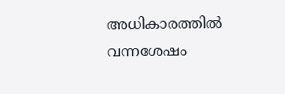അധികാരത്തിൽ വന്നശേഷം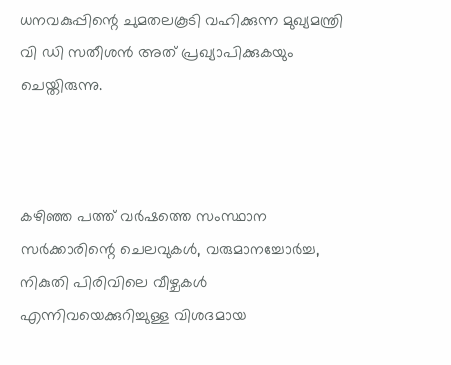ധനവകുപ്പിന്റെ ചുമതലകൂടി വഹിക്കുന്ന മുഖ്യമന്ത്രി വി ഡി സതീശൻ അത് പ്രഖ്യാപിക്കുകയും ചെയ്തിരുന്നു.



കഴിഞ്ഞ പത്ത് വർഷത്തെ സംസ്ഥാന സർക്കാരിന്റെ ചെലവുകൾ, വരുമാനച്ചോർച്ച, നികുതി പിരിവിലെ വീഴ്ചകൾ എന്നിവയെക്കുറിച്ചുള്ള വിശദമായ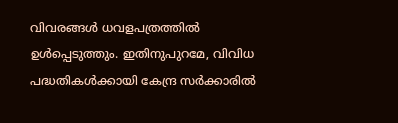വിവരങ്ങൾ ധവളപത്രത്തിൽ ഉൾപ്പെടുത്തും. ഇതിനുപുറമേ, വിവിധ പദ്ധതികൾക്കായി കേന്ദ്ര സർക്കാരിൽ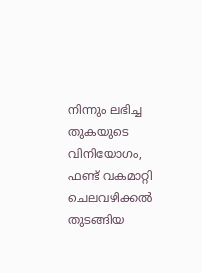നിന്നും ലഭിച്ച തുകയുടെ വിനിയോഗം, ഫണ്ട് വകമാറ്റി ചെലവഴിക്കൽ തുടങ്ങിയ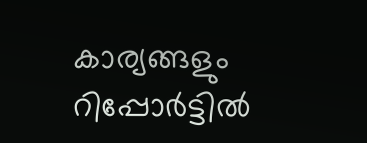കാര്യങ്ങളും റിപ്പോർട്ടിൽ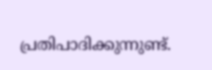പ്രതിപാദിക്കുന്നുണ്ട്.